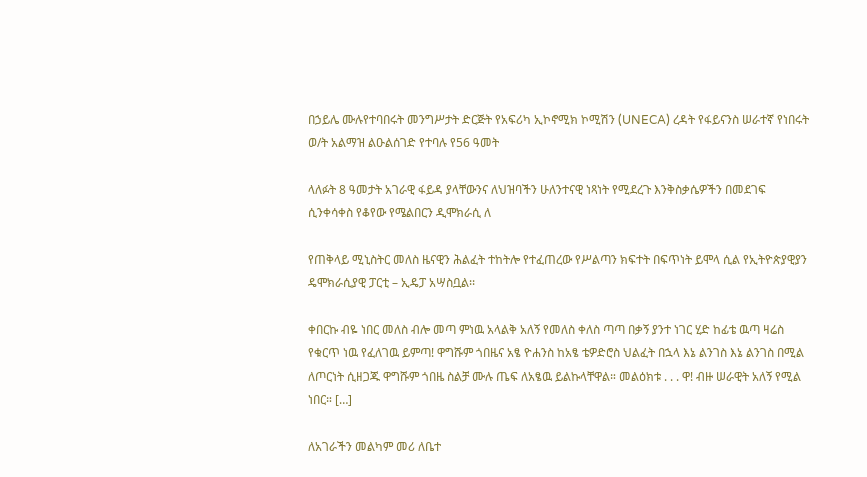በኃይሌ ሙሉየተባበሩት መንግሥታት ድርጅት የአፍሪካ ኢኮኖሚክ ኮሚሽን (UNECA) ረዳት የፋይናንስ ሠራተኛ የነበሩት ወ/ት አልማዝ ልዑልሰገድ የተባሉ የ56 ዓመት

ላለፉት 8 ዓመታት አገራዊ ፋይዳ ያላቸውንና ለህዝባችን ሁለንተናዊ ነጻነት የሚደረጉ እንቅስቃሴዎችን በመደገፍ ሲንቀሳቀስ የቆየው የሜልበርን ዲሞክራሲ ለ

የጠቅላይ ሚኒስትር መለስ ዜናዊን ሕልፈት ተከትሎ የተፈጠረው የሥልጣን ክፍተት በፍጥነት ይሞላ ሲል የኢትዮጵያዊያን ዴሞክራሲያዊ ፓርቲ – ኢዴፓ አሣስቧል፡፡

ቀበርኩ ብዬ ነበር መለስ ብሎ መጣ ምነዉ አላልቅ አለኝ የመለስ ቀለስ ጣጣ በቃኝ ያንተ ነገር ሂድ ከፊቴ ዉጣ ዛሬስ የቁርጥ ነዉ የፈለገዉ ይምጣ! ዋግሹም ጎበዜና አፄ ዮሐንስ ከአፄ ቴዎድሮስ ህልፈት በኋላ እኔ ልንገስ እኔ ልንገስ በሚል ለጦርነት ሲዘጋጁ ዋግሹም ጎበዜ ስልቻ ሙሉ ጤፍ ለአፄዉ ይልኩላቸዋል። መልዕክቱ . . . ዋ! ብዙ ሠራዊት አለኝ የሚል ነበር። […]

ለአገራችን መልካም መሪ ለቤተ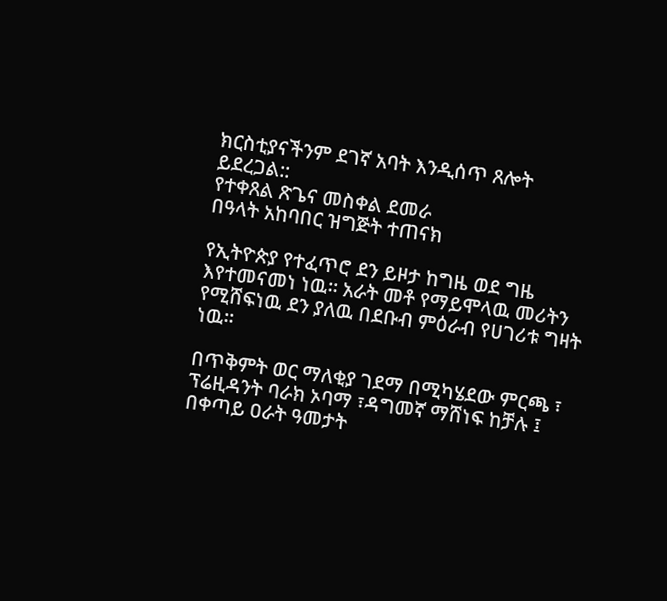ክርስቲያናችንም ደገኛ አባት እንዲሰጥ ጸሎት ይደረጋል::
የተቀጸል ጽጌና መስቀል ደመራ
በዓላት አከባበር ዝግጅት ተጠናክ

የኢትዮጵያ የተፈጥሮ ደን ይዞታ ከግዜ ወደ ግዜ እየተመናመነ ነዉ። አራት መቶ የማይሞላዉ መሪትን የሚሸፍነዉ ደን ያለዉ በደቡብ ምዕራብ የሀገሪቱ ግዛት ነዉ።

በጥቅምት ወር ማለቂያ ገደማ በሚካሄደው ምርጫ ፣ ፕሬዚዳንት ባራክ ኦባማ ፣ዳግመኛ ማሸነፍ ከቻሉ ፤ በቀጣይ ዐራት ዓመታት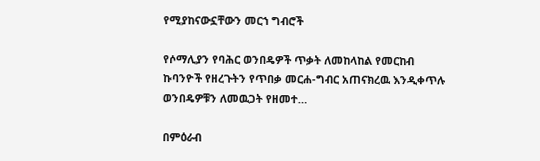የሚያከናውኗቸውን መርኀ ግብሮች

የሶማሊያን የባሕር ወንበዴዎች ጥቃት ለመከላከል የመርከብ ኩባንዮች የዘረጉትን የጥበቃ መርሐ-ግብር አጠናክረዉ እንዲቀጥሉ ወንበዴዎቹን ለመዉጋት የዘመተ…

በምዕራብ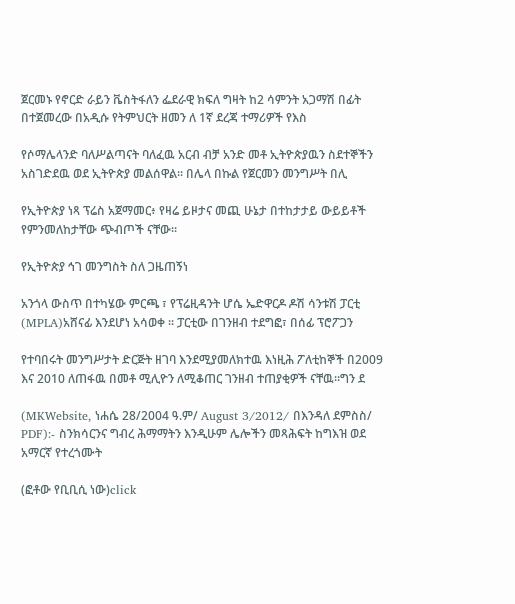ጀርመኑ የኖርድ ራይን ቬስትፋለን ፌደራዊ ክፍለ ግዛት ከ2 ሳምንት አጋማሽ በፊት በተጀመረው በአዲሱ የትምህርት ዘመን ለ 1ኛ ደረጃ ተማሪዎች የእስ

የሶማሌላንድ ባለሥልጣናት ባለፈዉ አርብ ብቻ አንድ መቶ ኢትዮጵያዉን ስደተኞችን አስገድደዉ ወደ ኢትዮጵያ መልሰዋል። በሌላ በኩል የጀርመን መንግሥት በሊ

የኢትዮጵያ ነጻ ፕሬስ አጀማመር፥ የዛሬ ይዞታና መጪ ሁኔታ በተከታታይ ውይይቶች የምንመለከታቸው ጭብጦች ናቸው።

የኢትዮጵያ ኅገ መንግስት ስለ ጋዜጠኝነ

አንጎላ ውስጥ በተካሄው ምርጫ ፣ የፕሬዚዳንት ሆሴ ኤድዋርዶ ዶሽ ሳንቱሽ ፓርቲ (MPLA)አሸናፊ እንደሆነ አሳወቀ ። ፓርቲው በገንዘብ ተደግፎ፣ በሰፊ ፕሮፖጋን

የተባበሩት መንግሥታት ድርጅት ዘገባ እንደሚያመለክተዉ እነዚሕ ፖለቲከኞች በ2009 እና 2010 ለጠፋዉ በመቶ ሚሊዮን ለሚቆጠር ገንዘብ ተጠያቂዎች ናቸዉ።ግን ደ

(MKWebsite, ነሐሴ 28/2004 ዓ.ም/ August 3/2012/ በእንዳለ ደምስስ/ PDF):- ስንክሳርንና ግብረ ሕማማትን እንዲሁም ሌሎችን መጻሕፍት ከግእዝ ወደ አማርኛ የተረጎሙት

(ፎቶው የቢቢሲ ነው)click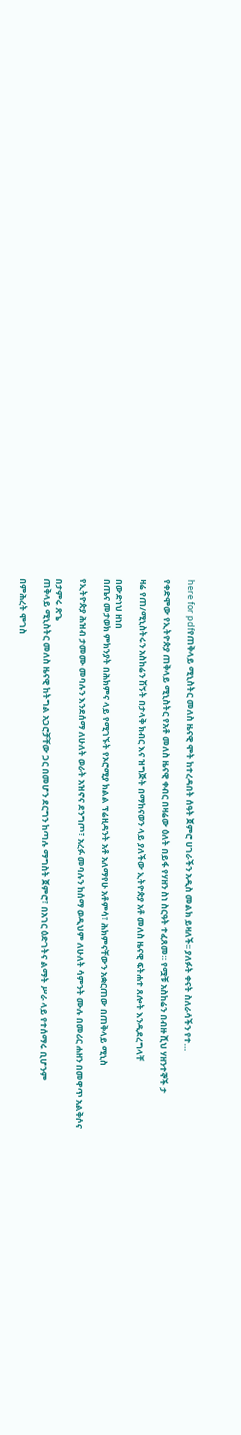here for pdfየጠቅላይ ሚኒስትር መለስ ዜናዊ ሞት ከተረዳበት ሰዓት ጀምሮ ሀገራችን አዲስ መልክ ይዛለች፡፡ ያለፉት ቀናት ስለራሳችን የተ…

የቀድሞው የኢትዮጵያ ጠቅላይ ሚኒስትር የአቶ መለስ ዜናዊ ቀብር በዛሬው ዕለት በይፋ የሃዘን ስነ ስርዓት ተፈጸመ። የሟቹ አስከሬን በብዙ ሺህ ሃዘንተኞች ታ

ዛሬ የጠ/ሚኒስትሩን አስከሬን ሽኝት በታላቅ ክብር እና ዝግጅት በማከናወን ላይ ያለችው ኢትዮጵያ አቶ መለስ ዜናዊ ፍትሐተ ጸሎት እንዲደረግላቸ

በውድነህ ዘነበ
በጤና መታወክ ምክንያት በሕክምና ላይ የሚገኙት የኦሮሚያ ክልል ፕሬዚዳንት አቶ አለማየሁ አቶምሳ፣ ሕክምናቸውን አቋርጠው በጠቅላይ ሚኒስ

የኢትዮጵያ ሕዝብ ታመሙ መባሉን እንደሰማ ለሁለት ወራት አዝኖና ደንግጦ፣ አረፉ መባሉን ከሰማ ወዲህም ለሁለት ሳምንት ሙሉ በመሪር ሐዘን በመዋጥ አልቅሶና

በታምሩ ጽጌ
ጠቅላይ ሚኒስትር መለስ ዜናዊ ከትግል አጋሮቻቸው ጋር በመሆን ደርግን ከጣሉ ማግስት ጀምሮ፣ በአገር ዕድገትና ልማት ሥራ ላይ የተሰማሩ ቢሆንም

በምሕረት ሞገስ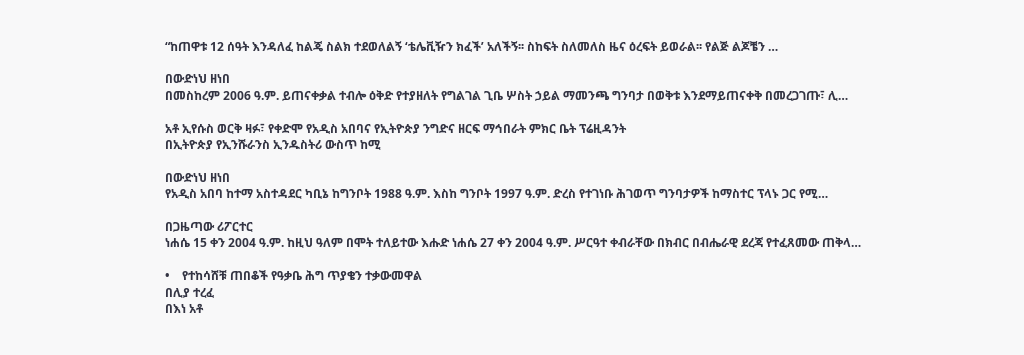“ከጠዋቱ 12 ሰዓት እንዳለፈ ከልጄ ስልክ ተደወለልኝ ‘ቴሌቪዥን ክፈች’ አለችኝ፡፡ ስከፍት ስለመለስ ዜና ዕረፍት ይወራል፡፡ የልጅ ልጆቼን …

በውድነህ ዘነበ
በመስከረም 2006 ዓ.ም. ይጠናቀቃል ተብሎ ዕቅድ የተያዘለት የግልገል ጊቤ ሦስት ኃይል ማመንጫ ግንባታ በወቅቱ እንደማይጠናቀቅ በመረጋገጡ፣ ሊ…

አቶ ኢየሱስ ወርቅ ዛፉ፣ የቀድሞ የአዲስ አበባና የኢትዮጵያ ንግድና ዘርፍ ማኅበራት ምክር ቤት ፕሬዚዳንት
በኢትዮጵያ የኢንሹራንስ ኢንዱስትሪ ውስጥ ከሚ

በውድነህ ዘነበ
የአዲስ አበባ ከተማ አስተዳደር ካቢኔ ከግንቦት 1988 ዓ.ም. እስከ ግንቦት 1997 ዓ.ም. ድረስ የተገነቡ ሕገወጥ ግንባታዎች ከማስተር ፕላኑ ጋር የሚ…

በጋዜጣው ሪፖርተር
ነሐሴ 15 ቀን 2004 ዓ.ም. ከዚህ ዓለም በሞት ተለይተው እሑድ ነሐሴ 27 ቀን 2004 ዓ.ም. ሥርዓተ ቀብራቸው በክብር በብሔራዊ ደረጃ የተፈጸመው ጠቅላ…

•    የተከሳሸቹ ጠበቆች የዓቃቤ ሕግ ጥያቄን ተቃውመዋል
በሊያ ተረፈ
በእነ አቶ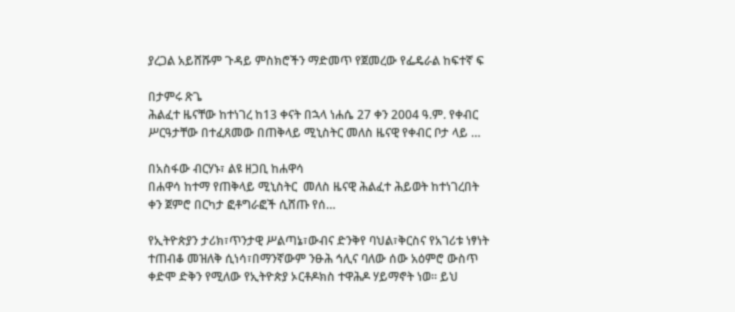ያረጋል አይሸሹም ጉዳይ ምስክሮችን ማድመጥ የጀመረው የፌዴራል ከፍተኛ ፍ

በታምሩ ጽጌ
ሕልፈተ ዜናቸው ከተነገረ ከ13 ቀናት በኋላ ነሐሴ 27 ቀን 2004 ዓ.ም. የቀብር ሥርዓታቸው በተፈጸመው በጠቅላይ ሚኒስትር መለስ ዜናዊ የቀብር ቦታ ላይ …

በአስፋው ብርሃኑ፣ ልዩ ዘጋቢ ከሐዋሳ
በሐዋሳ ከተማ የጠቅላይ ሚኒስትር  መለስ ዜናዊ ሕልፈተ ሕይወት ከተነገረበት ቀን ጀምሮ በርካታ ፎቶግራፎች ሲሸጡ የሰ…

የኢትዮጵያን ታሪክ፣ጥንታዊ ሥልጣኔ፣ውብና ድንቅየ ባህል፣ቅርስና የአገሪቱ ነፃነት ተጠብቆ መዝለቅ ሲነሳ፣በማንኛውም ንፁሕ ኅሊና ባለው ሰው አዕምሮ ውስጥ ቀድሞ ድቅን የሚለው የኢትዮጵያ ኦርቶዶክስ ተዋሕዶ ሃይማኖት ነወ፡፡ ይህ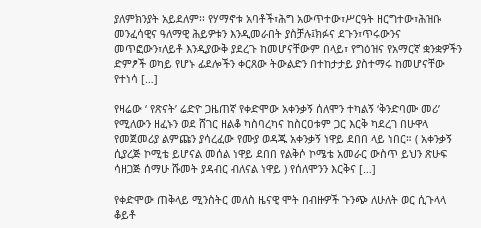ያለምክንያት አይደለም፡፡ የሃማኖቱ አባቶች፣ሕግ አውጥተው፣ሥርዓት ዘርግተው፣ሕዝቡ መንፈሳዊና ዓለማዊ ሕይዎቱን እንዲመራበት ያስቻሉ፤ክፉና ደጉን፣ጥሩውንና መጥፎውን፣ለይቶ እንዲያውቅ ያደረጉ ከመሆናቸውም በላይ፣ የግዕዝና የአማርኛ ቋንቋዎችን ድምፆች ወካይ የሆኑ ፊደሎችን ቀርጸው ትውልድን በተከታታይ ያስተማሩ ከመሆናቸው የተነሳ […]

የዛሬው ‘ የጽናት’ ሬድዮ ጋዜጠኛ የቀድሞው አቀንቃኝ ሰለሞን ተካልኝ ‘ቅንድባሙ መሪ’ የሚለውን ዘፈኑን ወደ ሸገር ዘልቆ ካስባረካና ከስርዐቱም ጋር እርቅ ካደረገ በሁዋላ የመጀመሪያ ልምጩን ያሳረፈው የሙያ ወዳጁ አቀንቃኝ ነዋይ ደበበ ላይ ነበር። ( አቀንቃኝ ሲያረጅ ኮሚቴ ይሆናል መሰል ነዋይ ደበበ የልቅሶ ኮሜቴ አመራር ውስጥ ይህን ጽሁፍ ሳዘጋጅ ሰማሁ ሹመት ያዳብር ብለናል ነዋይ ) የሰለሞንን እርቅና […]

የቀድሞው ጠቅላይ ሚንስትር መለስ ዜናዊ ሞት በብዙዎች ጉንጭ ለሁለት ወር ሲጉላላ ቆይቶ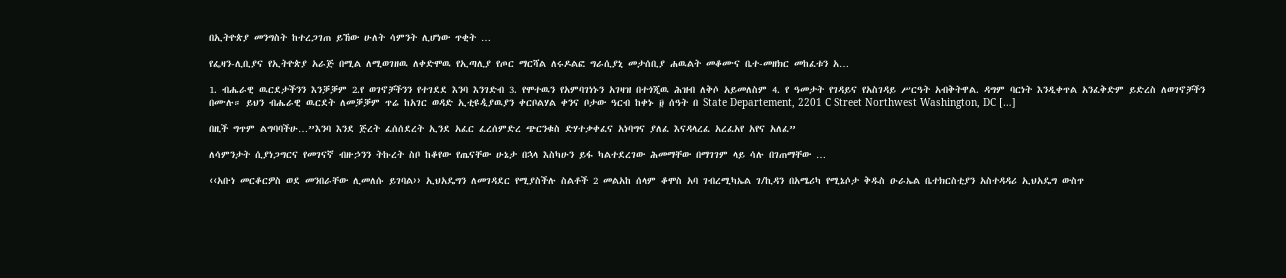በኢትዮጵያ መንግስት ከተረጋገጠ ይኸው ሁለት ሳምንት ሊሆነው ጥቂት …

የፌዛን-ሊቢያና የኢትዮጵያ አራጅ በሚል ለሚወገዘዉ ለቀድሞዉ የኢጣሊያ የጦር ማርሻል ለሩዶልፎ ግራሲያኒ መታሰቢያ ሐዉልት መቆሙና ቤተ-መዘክር መከፈቱን አ…

1. ብሔራዊ ዉርደታችንን እንቓቓም 2.የ ወገኖቻችንን የተገደደ እንባ እንገድብ 3. የሞተዉን የአምባገነኑን አገዛዝ በተጎጂዉ ሕዝብ ለቅሶ አይመለስም 4. የ ዓመታት የገዳይና የአስገዳይ ሥርዓት አብቅትዋል. ዳግም ባርነት እንዲቀጥል አንፈቅድም ይድረስ ለወገኖቻችን በሙሉ። ይህን ብሔራዊ ዉርደት ለመቓቓም ጥሬ ከአገር ወዳድ ኢቲዩዺያዉያን ቀርቦልሃል ቀንና ቦታው ዓርብ ከቀኑ ፱ ሰዓት በ State Departement, 2201 C Street Northwest Washington, DC […]

በዚች ግጥም ልግባባችሁ…”እንባ እንደ ጅረት ፈሰሰደረት ኢንደ አፈር ፈረሰምድረ ጭርንቁስ ድሃተቃቀፈና አነባግና ያለፈ እናዳላረፈ አረፈአየ አየና አለፈ”

ለሳምንታት ሲያነጋግርና የመገናኛ ብዙኃንን ትኩረት ስቦ ከቆየው የጤናቸው ሁኔታ በኋላ እስካሁን ይፋ ካልተደረገው ሕመማቸው በማገገም ላይ ሳሉ በገጠማቸው …

‹‹አቡነ መርቆርዎስ ወደ መንበራቸው ሊመለሱ ይገባል›› ኢህአዴግን ለመገዳደር የሚያስችሉ ስልቶች 2 መልአከ ሰላም ቆሞስ አባ ገብረሚካኤል ገ/ኪዳን በአሜሪካ የሚኔሶታ ቅዱስ ዑራኤል ቤተክርስቲያን አስተዳዳሪ ኢህአዴግ ውስጥ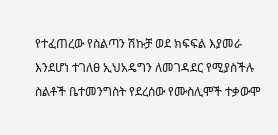የተፈጠረው የስልጣን ሽኩቻ ወደ ክፍፍል እያመራ እንደሆነ ተገለፀ ኢህአዴግን ለመገዳደር የሚያስችሉ ስልቶች ቤተመንግስት የደረሰው የሙስሊሞች ተቃውሞ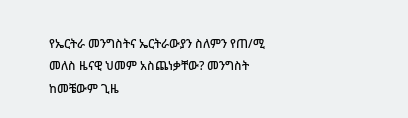የኤርትራ መንግስትና ኤርትራውያን ስለምን የጠ/ሚ መለስ ዜናዊ ህመም አስጨነቃቸው? መንግስት ከመቼውም ጊዜ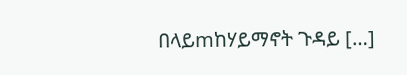በላይmከሃይማኖት ጉዳይ […]